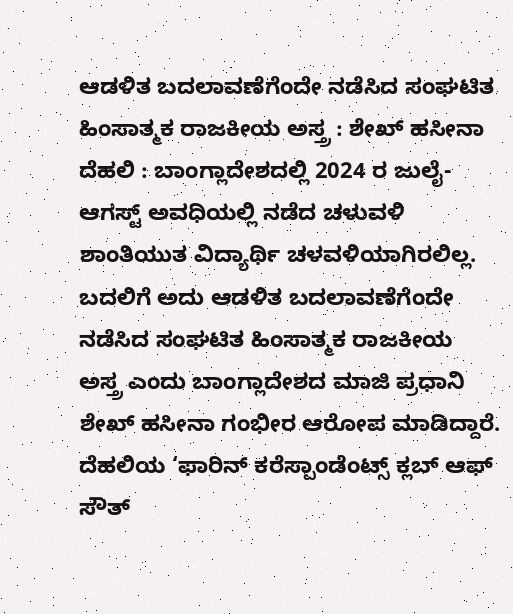ಆಡಳಿತ ಬದಲಾವಣೆಗೆಂದೇ ನಡೆಸಿದ ಸಂಘಟಿತ ಹಿಂಸಾತ್ಮಕ ರಾಜಕೀಯ ಅಸ್ತ್ರ : ಶೇಖ್ ಹಸೀನಾ
ದೆಹಲಿ : ಬಾಂಗ್ಲಾದೇಶದಲ್ಲಿ 2024 ರ ಜುಲೈ-ಆಗಸ್ಟ್ ಅವಧಿಯಲ್ಲಿ ನಡೆದ ಚಳುವಳಿ ಶಾಂತಿಯುತ ವಿದ್ಯಾರ್ಥಿ ಚಳವಳಿಯಾಗಿರಲಿಲ್ಲ. ಬದಲಿಗೆ ಅದು ಆಡಳಿತ ಬದಲಾವಣೆಗೆಂದೇ ನಡೆಸಿದ ಸಂಘಟಿತ ಹಿಂಸಾತ್ಮಕ ರಾಜಕೀಯ ಅಸ್ತ್ರ ಎಂದು ಬಾಂಗ್ಲಾದೇಶದ ಮಾಜಿ ಪ್ರಧಾನಿ ಶೇಖ್ ಹಸೀನಾ ಗಂಭೀರ ಆರೋಪ ಮಾಡಿದ್ದಾರೆ.
ದೆಹಲಿಯ ‘ಫಾರಿನ್ ಕರೆಸ್ಪಾಂಡೆಂಟ್ಸ್ ಕ್ಲಬ್ ಆಫ್ ಸೌತ್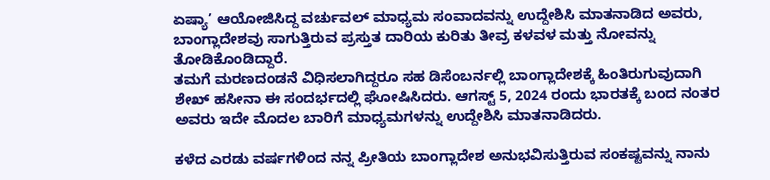ಏಷ್ಯಾ’ ಆಯೋಜಿಸಿದ್ದ ವರ್ಚುವಲ್ ಮಾಧ್ಯಮ ಸಂವಾದವನ್ನು ಉದ್ದೇಶಿಸಿ ಮಾತನಾಡಿದ ಅವರು, ಬಾಂಗ್ಲಾದೇಶವು ಸಾಗುತ್ತಿರುವ ಪ್ರಸ್ತುತ ದಾರಿಯ ಕುರಿತು ತೀವ್ರ ಕಳವಳ ಮತ್ತು ನೋವನ್ನು ತೋಡಿಕೊಂಡಿದ್ದಾರೆ.
ತಮಗೆ ಮರಣದಂಡನೆ ವಿಧಿಸಲಾಗಿದ್ದರೂ ಸಹ ಡಿಸೆಂಬರ್ನಲ್ಲಿ ಬಾಂಗ್ಲಾದೇಶಕ್ಕೆ ಹಿಂತಿರುಗುವುದಾಗಿ ಶೇಖ್ ಹಸೀನಾ ಈ ಸಂದರ್ಭದಲ್ಲಿ ಘೋಷಿಸಿದರು. ಆಗಸ್ಟ್ 5, 2024 ರಂದು ಭಾರತಕ್ಕೆ ಬಂದ ನಂತರ ಅವರು ಇದೇ ಮೊದಲ ಬಾರಿಗೆ ಮಾಧ್ಯಮಗಳನ್ನು ಉದ್ದೇಶಿಸಿ ಮಾತನಾಡಿದರು.

ಕಳೆದ ಎರಡು ವರ್ಷಗಳಿಂದ ನನ್ನ ಪ್ರೀತಿಯ ಬಾಂಗ್ಲಾದೇಶ ಅನುಭವಿಸುತ್ತಿರುವ ಸಂಕಷ್ಟವನ್ನು ನಾನು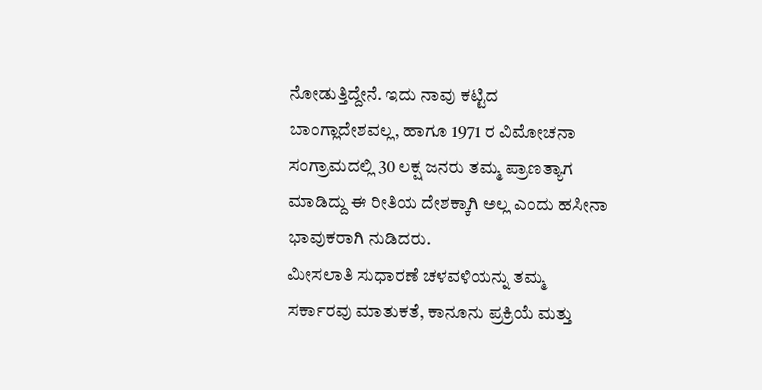ನೋಡುತ್ತಿದ್ದೇನೆ. ಇದು ನಾವು ಕಟ್ಟಿದ ಬಾಂಗ್ಲಾದೇಶವಲ್ಲ, ಹಾಗೂ 1971 ರ ವಿಮೋಚನಾ ಸಂಗ್ರಾಮದಲ್ಲಿ 30 ಲಕ್ಷ ಜನರು ತಮ್ಮ ಪ್ರಾಣತ್ಯಾಗ ಮಾಡಿದ್ದು ಈ ರೀತಿಯ ದೇಶಕ್ಕಾಗಿ ಅಲ್ಲ ಎಂದು ಹಸೀನಾ ಭಾವುಕರಾಗಿ ನುಡಿದರು.
ಮೀಸಲಾತಿ ಸುಧಾರಣೆ ಚಳವಳಿಯನ್ನು ತಮ್ಮ ಸರ್ಕಾರವು ಮಾತುಕತೆ, ಕಾನೂನು ಪ್ರಕ್ರಿಯೆ ಮತ್ತು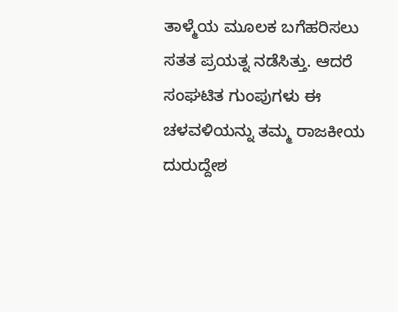ತಾಳ್ಮೆಯ ಮೂಲಕ ಬಗೆಹರಿಸಲು ಸತತ ಪ್ರಯತ್ನ ನಡೆಸಿತ್ತು. ಆದರೆ ಸಂಘಟಿತ ಗುಂಪುಗಳು ಈ ಚಳವಳಿಯನ್ನು ತಮ್ಮ ರಾಜಕೀಯ ದುರುದ್ದೇಶ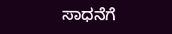ಸಾಧನೆಗೆ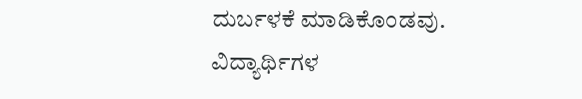ದುರ್ಬಳಕೆ ಮಾಡಿಕೊಂಡವು.
ವಿದ್ಯಾರ್ಥಿಗಳ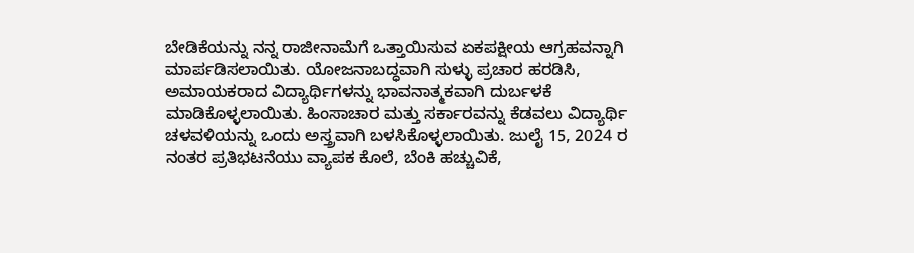ಬೇಡಿಕೆಯನ್ನು ನನ್ನ ರಾಜೀನಾಮೆಗೆ ಒತ್ತಾಯಿಸುವ ಏಕಪಕ್ಷೀಯ ಆಗ್ರಹವನ್ನಾಗಿ ಮಾರ್ಪಡಿಸಲಾಯಿತು. ಯೋಜನಾಬದ್ಧವಾಗಿ ಸುಳ್ಳು ಪ್ರಚಾರ ಹರಡಿಸಿ, ಅಮಾಯಕರಾದ ವಿದ್ಯಾರ್ಥಿಗಳನ್ನು ಭಾವನಾತ್ಮಕವಾಗಿ ದುರ್ಬಳಕೆ ಮಾಡಿಕೊಳ್ಳಲಾಯಿತು. ಹಿಂಸಾಚಾರ ಮತ್ತು ಸರ್ಕಾರವನ್ನು ಕೆಡವಲು ವಿದ್ಯಾರ್ಥಿ ಚಳವಳಿಯನ್ನು ಒಂದು ಅಸ್ತ್ರವಾಗಿ ಬಳಸಿಕೊಳ್ಳಲಾಯಿತು. ಜುಲೈ 15, 2024 ರ ನಂತರ ಪ್ರತಿಭಟನೆಯು ವ್ಯಾಪಕ ಕೊಲೆ, ಬೆಂಕಿ ಹಚ್ಚುವಿಕೆ,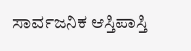ಸಾರ್ವಜನಿಕ ಆಸ್ತಿಪಾಸ್ತಿ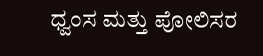ಧ್ವಂಸ ಮತ್ತು ಪೋಲಿಸರ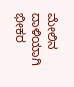ಮೇಲಿನ ದಾಳಿಯಾಗಿ ಭೀಕರ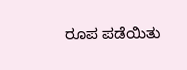ರೂಪ ಪಡೆಯಿತು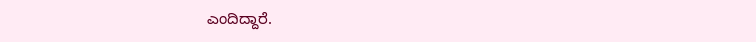ಎಂದಿದ್ದಾರೆ.